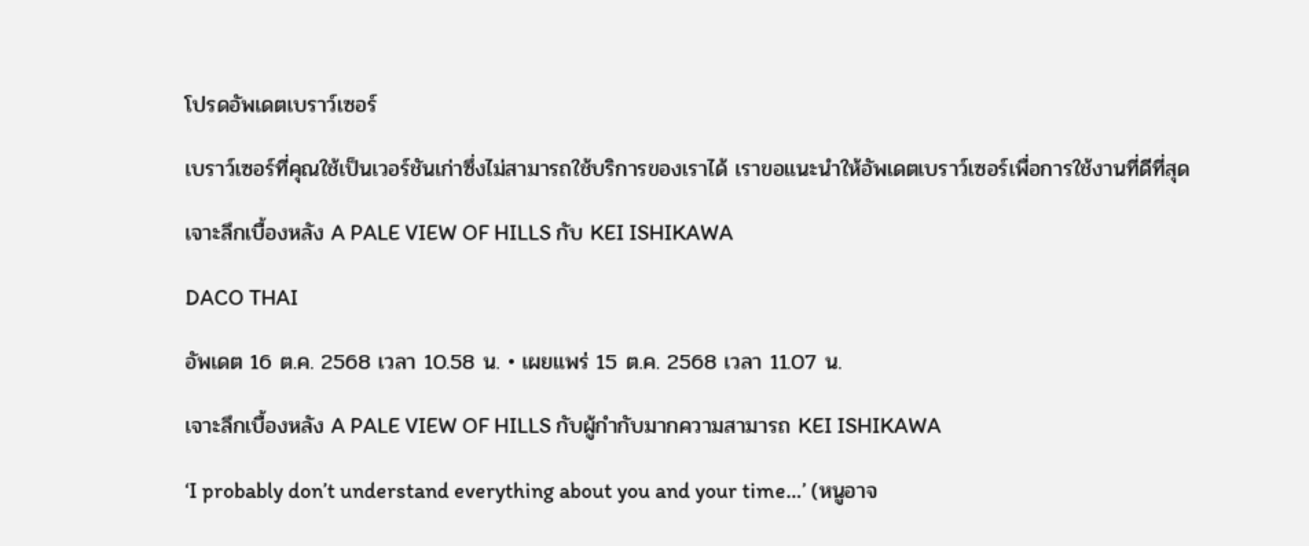โปรดอัพเดตเบราว์เซอร์

เบราว์เซอร์ที่คุณใช้เป็นเวอร์ชันเก่าซึ่งไม่สามารถใช้บริการของเราได้ เราขอแนะนำให้อัพเดตเบราว์เซอร์เพื่อการใช้งานที่ดีที่สุด

เจาะลึกเบื้องหลัง A PALE VIEW OF HILLS กับ KEI ISHIKAWA

DACO THAI

อัพเดต 16 ต.ค. 2568 เวลา 10.58 น. • เผยแพร่ 15 ต.ค. 2568 เวลา 11.07 น.

เจาะลึกเบื้องหลัง A PALE VIEW OF HILLS กับผู้กำกับมากความสามารถ KEI ISHIKAWA

‘I probably don’t understand everything about you and your time…’ (หนูอาจ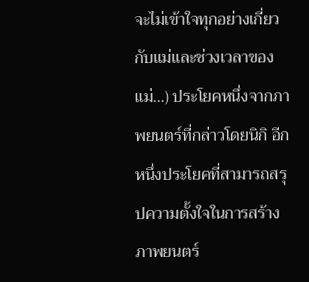จะไม่เข้าใจทุกอย่างเกี่ยวกับแม่และช่วงเวลาของแม่…) ประโยคหนึ่งจากภาพยนตร์ที่กล่าวโดยนิกิ อีกหนึ่งประโยคที่สามารถสรุปความตั้งใจในการสร้างภาพยนตร์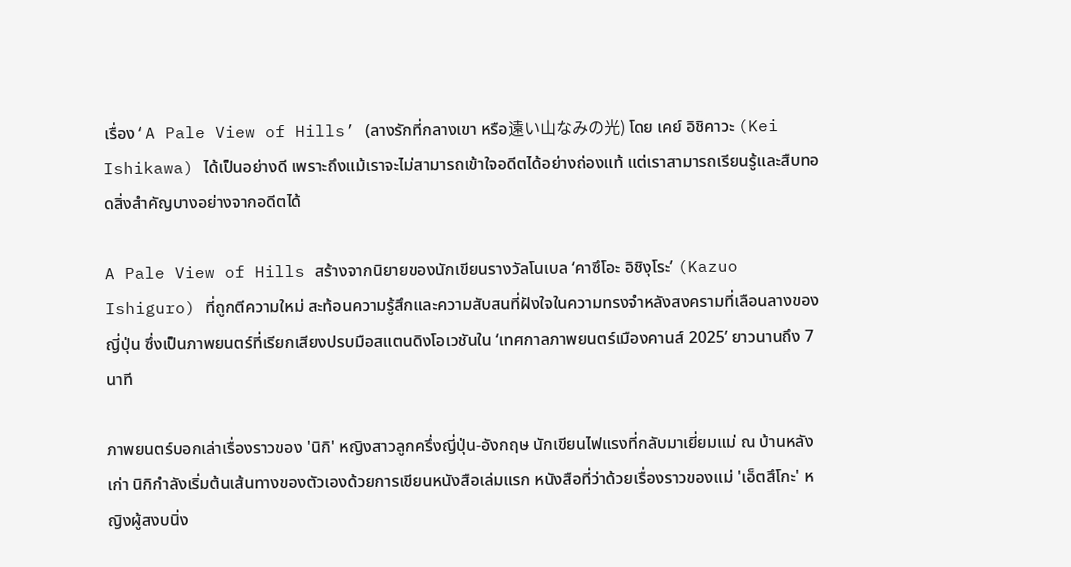เรื่อง‘A Pale View of Hills’ (ลางรักที่กลางเขา หรือ遠い山なみの光) โดย เคย์ อิชิคาวะ (Kei Ishikawa) ได้เป็นอย่างดี เพราะถึงแม้เราจะไม่สามารถเข้าใจอดีตได้อย่างถ่องแท้ แต่เราสามารถเรียนรู้และสืบทอดสิ่งสำคัญบางอย่างจากอดีตได้

A Pale View of Hills สร้างจากนิยายของนักเขียนรางวัลโนเบล ‘คาซึโอะ อิชิงุโระ’ (Kazuo Ishiguro) ที่ถูกตีความใหม่ สะท้อนความรู้สึกและความสับสนที่ฝังใจในความทรงจำหลังสงครามที่เลือนลางของญี่ปุ่น ซึ่งเป็นภาพยนตร์ที่เรียกเสียงปรบมือสแตนดิงโอเวชันใน ‘เทศกาลภาพยนตร์เมืองคานส์ 2025’ ยาวนานถึง 7 นาที

ภาพยนตร์บอกเล่าเรื่องราวของ 'นิกิ' หญิงสาวลูกครึ่งญี่ปุ่น-อังกฤษ นักเขียนไฟแรงที่กลับมาเยี่ยมแม่ ณ บ้านหลังเก่า นิกิกำลังเริ่มต้นเส้นทางของตัวเองด้วยการเขียนหนังสือเล่มแรก หนังสือที่ว่าด้วยเรื่องราวของแม่ 'เอ็ตสึโกะ' หญิงผู้สงบนิ่ง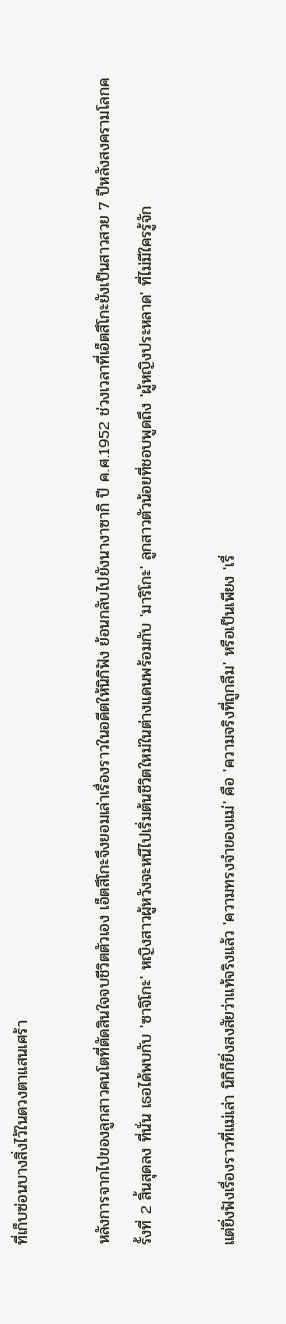ที่เก็บซ่อนบางสิ่งไว้ในดวงตาแสนเศร้า

หลังการจากไปของลูกสาวคนโตที่ตัดสินใจจบชีวิตตัวเอง เอ็ตสึโกะจึงยอมเล่าเรื่องราวในอดีตให้นิกิฟัง ย้อนกลับไปยังนางาซากิ ปี ค.ศ.1952 ช่วงเวลาที่เอ็ตสึโกะยังเป็นสาวสวย 7 ปีหลังสงครามโลกครั้งที่ 2 สิ้นสุดลง ที่นั่น เธอได้พบกับ 'ซาจิโกะ' หญิงสาวผู้หวังจะหนีไปเริ่มต้นชีวิตใหม่ในต่างแดนพร้อมกับ 'มาริโกะ' ลูกสาวตัวน้อยที่ชอบพูดถึง 'ผู้หญิงประหลาด' ที่ไม่มีใครรู้จัก

แต่ยิ่งฟังเรื่องราวที่แม่เล่า นิกิก็ยิ่งสงสัยว่าแท้จริงแล้ว 'ความทรงจำของแม่' คือ 'ความจริงที่ถูกลืม' หรือเป็นเพียง 'เรื่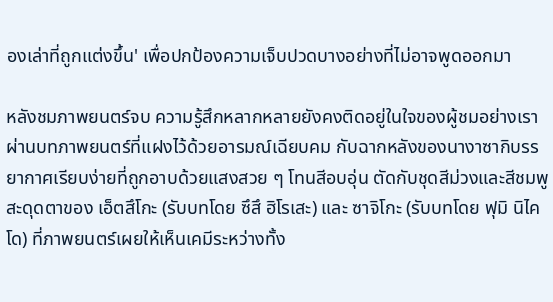องเล่าที่ถูกแต่งขึ้น' เพื่อปกป้องความเจ็บปวดบางอย่างที่ไม่อาจพูดออกมา

หลังชมภาพยนตร์จบ ความรู้สึกหลากหลายยังคงติดอยู่ในใจของผู้ชมอย่างเรา ผ่านบทภาพยนตร์ที่แฝงไว้ด้วยอารมณ์เฉียบคม กับฉากหลังของนางาซากิบรรยากาศเรียบง่ายที่ถูกอาบด้วยแสงสวย ๆ โทนสีอบอุ่น ตัดกับชุดสีม่วงและสีชมพูสะดุดตาของ เอ็ตสึโกะ (รับบทโดย ซึสึ ฮิโรเสะ) และ ซาจิโกะ (รับบทโดย ฟุมิ นิไคโด) ที่ภาพยนตร์เผยให้เห็นเคมีระหว่างทั้ง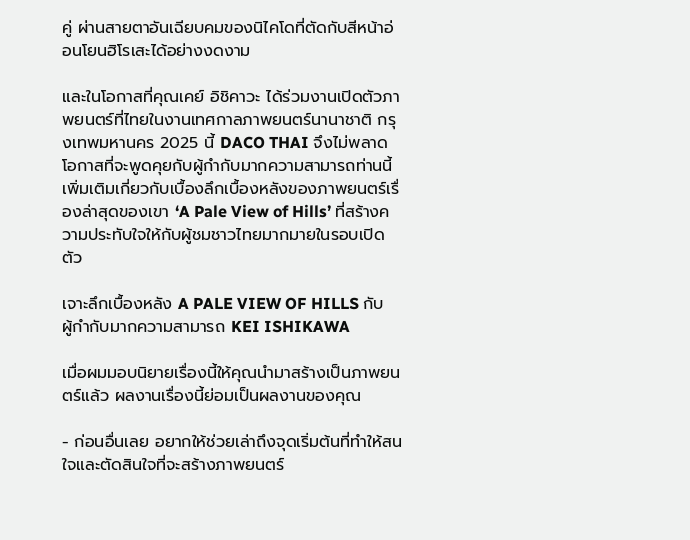คู่ ผ่านสายตาอันเฉียบคมของนิไคโดที่ตัดกับสีหน้าอ่อนโยนฮิโรเสะได้อย่างงดงาม

และในโอกาสที่คุณเคย์ อิชิคาวะ ได้ร่วมงานเปิดตัวภาพยนตร์ที่ไทยในงานเทศกาลภาพยนตร์นานาชาติ กรุงเทพมหานคร 2025 นี้ DACO THAI จึงไม่พลาดโอกาสที่จะพูดคุยกับผู้กำกับมากความสามารถท่านนี้เพิ่มเติมเกี่ยวกับเบื้องลึกเบื้องหลังของภาพยนตร์เรื่องล่าสุดของเขา ‘A Pale View of Hills’ ที่สร้างความประทับใจให้กับผู้ชมชาวไทยมากมายในรอบเปิดตัว

เจาะลึกเบื้องหลัง A PALE VIEW OF HILLS กับผู้กำกับมากความสามารถ KEI ISHIKAWA

เมื่อผมมอบนิยายเรื่องนี้ให้คุณนำมาสร้างเป็นภาพยนตร์แล้ว ผลงานเรื่องนี้ย่อมเป็นผลงานของคุณ

- ก่อนอื่นเลย อยากให้ช่วยเล่าถึงจุดเริ่มต้นที่ทำให้สนใจและตัดสินใจที่จะสร้างภาพยนตร์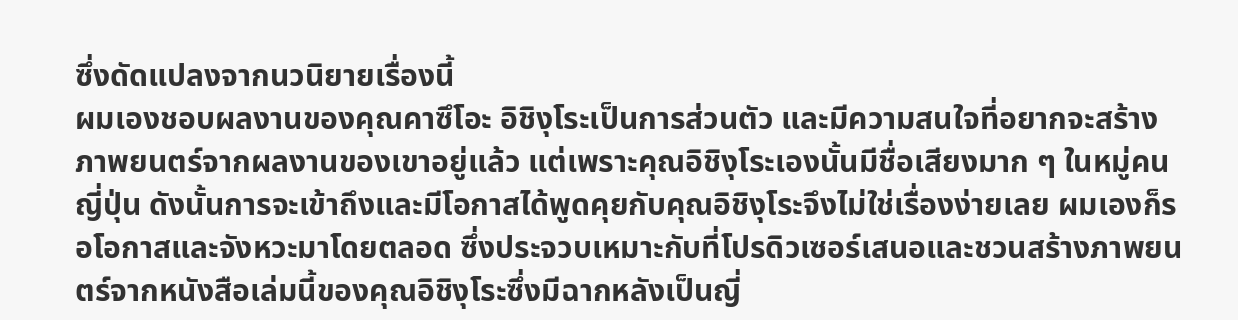ซึ่งดัดแปลงจากนวนิยายเรื่องนี้
ผมเองชอบผลงานของคุณคาซึโอะ อิชิงุโระเป็นการส่วนตัว และมีความสนใจที่อยากจะสร้างภาพยนตร์จากผลงานของเขาอยู่แล้ว แต่เพราะคุณอิชิงุโระเองนั้นมีชื่อเสียงมาก ๆ ในหมู่คนญี่ปุ่น ดังนั้นการจะเข้าถึงและมีโอกาสได้พูดคุยกับคุณอิชิงุโระจึงไม่ใช่เรื่องง่ายเลย ผมเองก็รอโอกาสและจังหวะมาโดยตลอด ซึ่งประจวบเหมาะกับที่โปรดิวเซอร์เสนอและชวนสร้างภาพยนตร์จากหนังสือเล่มนี้ของคุณอิชิงุโระซึ่งมีฉากหลังเป็นญี่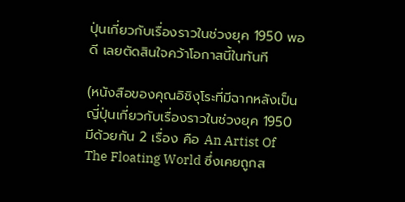ปุ่นเกี่ยวกับเรื่องราวในช่วงยุค 1950 พอดี เลยตัดสินใจคว้าโอกาสนี้ในทันที

(หนังสือของคุณอิชิงุโระที่มีฉากหลังเป็นญี่ปุ่นเกี่ยวกับเรื่องราวในช่วงยุค 1950 มีด้วยกัน 2 เรื่อง คือ An Artist Of The Floating World ซึ่งเคยถูกส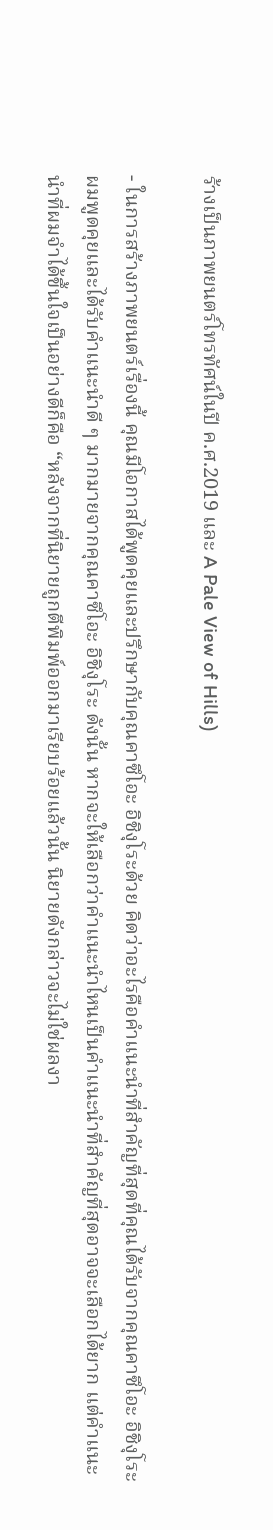ร้างเป็นภาพยนตร์โทรทัศน์ในปี ค.ศ.2019 และ A Pale View of Hills)

- ในการสร้างภาพยนตร์เรื่องนี้ คุณมีโอกาสได้พูดคุยและปรึกษากับคุณคาซึโอะ อิชิงุโระด้วย คิดว่าอะไรคือคำแนะนำที่สำคัญที่สุดที่คุณได้รับจากคุณคาซึโอะ อิชิงุโระ
ผมพูดคุยและได้รับคำแนะนำดี ๆ มากมายจากคุณคาซึโอะ อิชิงุโระ ดังนั้น หากจะให้เลือกว่าคำแนะนำไหนเป็นคำแนะนำที่สำคัญที่สุดอาจจะเลือกได้ยาก แต่คำแนะนำที่ผมจำได้ขึ้นใจเป็นอย่างดีก็คือ “หลังจากที่นิยายถูกตีพิมพ์ออกมาเรียบร้อยแล้วนั้น นิยายดังกล่าวจะไม่ใช่ผลงา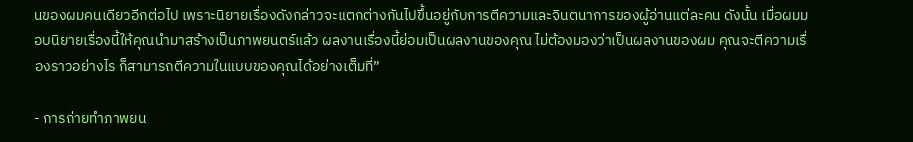นของผมคนเดียวอีกต่อไป เพราะนิยายเรื่องดังกล่าวจะแตกต่างกันไปขึ้นอยู่กับการตีความและจินตนาการของผู้อ่านแต่ละคน ดังนั้น เมื่อผมมอบนิยายเรื่องนี้ให้คุณนำมาสร้างเป็นภาพยนตร์แล้ว ผลงานเรื่องนี้ย่อมเป็นผลงานของคุณ ไม่ต้องมองว่าเป็นผลงานของผม คุณจะตีความเรื่องราวอย่างไร ก็สามารถตีความในแบบของคุณได้อย่างเต็มที่”

- การถ่ายทำภาพยน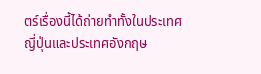ตร์เรื่องนี้ได้ถ่ายทำทั้งในประเทศญี่ปุ่นและประเทศอังกฤษ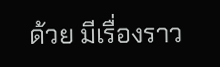ด้วย มีเรื่องราว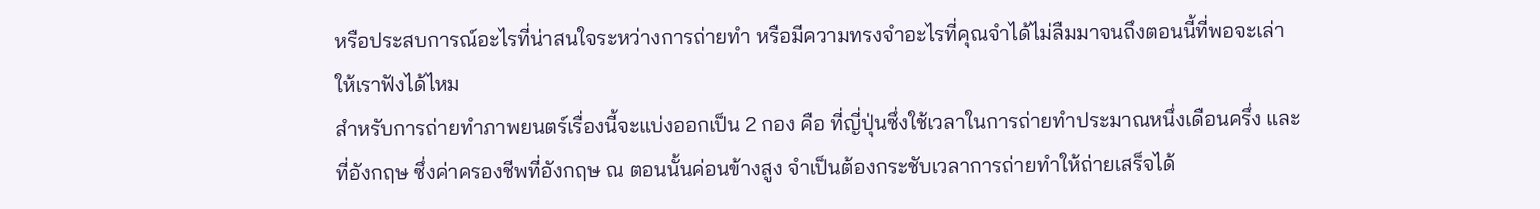หรือประสบการณ์อะไรที่น่าสนใจระหว่างการถ่ายทำ หรือมีความทรงจำอะไรที่คุณจำได้ไม่ลืมมาจนถึงตอนนี้ที่พอจะเล่าให้เราฟังได้ไหม
สำหรับการถ่ายทำภาพยนตร์เรื่องนี้จะแบ่งออกเป็น 2 กอง คือ ที่ญี่ปุ่นซึ่งใช้เวลาในการถ่ายทำประมาณหนึ่งเดือนครึ่ง และที่อังกฤษ ซึ่งค่าครองชีพที่อังกฤษ ณ ตอนนั้นค่อนข้างสูง จำเป็นต้องกระชับเวลาการถ่ายทำให้ถ่ายเสร็จได้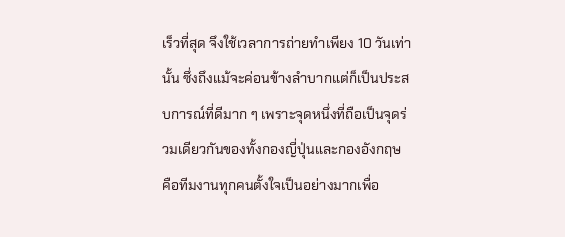เร็วที่สุด จึงใช้เวลาการถ่ายทำเพียง 10 วันเท่านั้น ซึ่งถึงแม้จะค่อนข้างลำบากแต่ก็เป็นประสบการณ์ที่ดีมาก ๆ เพราะจุดหนึ่งที่ถือเป็นจุดร่วมเดียวกันของทั้งกองญี่ปุ่นและกองอังกฤษ คือทีมงานทุกคนตั้งใจเป็นอย่างมากเพื่อ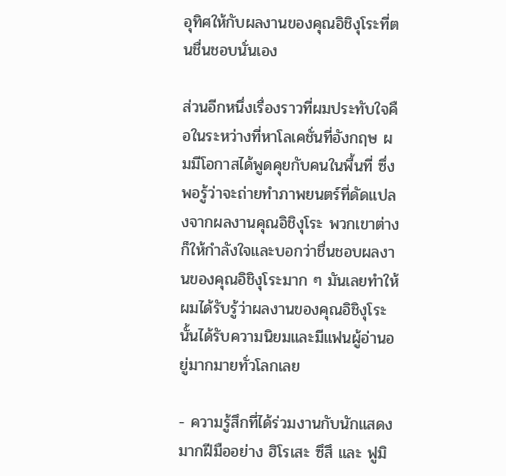อุทิศให้กับผลงานของคุณอิชิงุโระที่ตนชื่นชอบนั่นเอง

ส่วนอีกหนึ่งเรื่องราวที่ผมประทับใจคือในระหว่างที่หาโลเคชั่นที่อังกฤษ ผมมีโอกาสได้พูดคุยกับคนในพื้นที่ ซึ่งพอรู้ว่าจะถ่ายทำภาพยนตร์ที่ดัดแปลงจากผลงานคุณอิชิงุโระ พวกเขาต่างก็ให้กำลังใจและบอกว่าชื่นชอบผลงานของคุณอิชิงุโระมาก ๆ มันเลยทำให้ผมได้รับรู้ว่าผลงานของคุณอิชิงุโระนั้นได้รับความนิยมและมีแฟนผู้อ่านอยู่มากมายทั่วโลกเลย

- ความรู้สึกที่ได้ร่วมงานกับนักแสดงมากฝีมืออย่าง ฮิโรเสะ ซึสึ และ ฟูมิ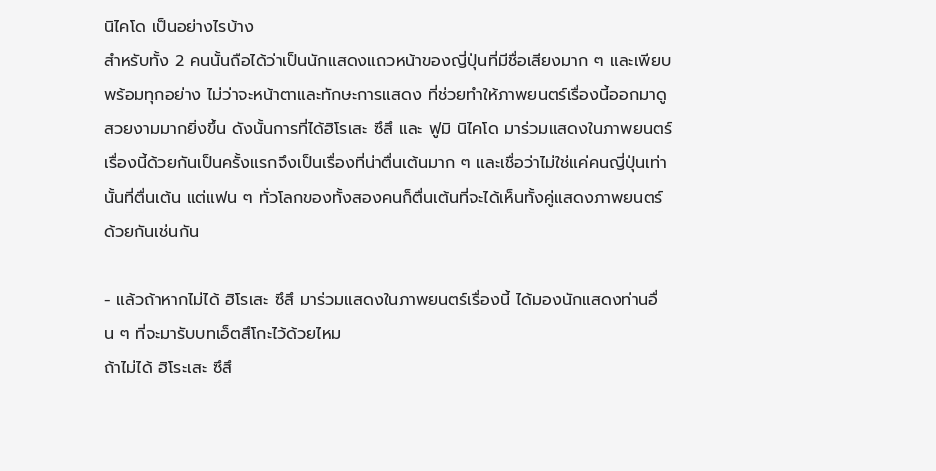นิไคโด เป็นอย่างไรบ้าง
สำหรับทั้ง 2 คนนั้นถือได้ว่าเป็นนักแสดงแถวหน้าของญี่ปุ่นที่มีชื่อเสียงมาก ๆ และเพียบพร้อมทุกอย่าง ไม่ว่าจะหน้าตาและทักษะการแสดง ที่ช่วยทำให้ภาพยนตร์เรื่องนี้ออกมาดูสวยงามมากยิ่งขึ้น ดังนั้นการที่ได้ฮิโรเสะ ซึสึ และ ฟูมิ นิไคโด มาร่วมแสดงในภาพยนตร์เรื่องนี้ด้วยกันเป็นครั้งแรกจึงเป็นเรื่องที่น่าตื่นเต้นมาก ๆ และเชื่อว่าไม่ใช่แค่คนญี่ปุ่นเท่านั้นที่ตื่นเต้น แต่แฟน ๆ ทั่วโลกของทั้งสองคนก็ตื่นเต้นที่จะได้เห็นทั้งคู่แสดงภาพยนตร์ด้วยกันเช่นกัน

- แล้วถ้าหากไม่ได้ ฮิโรเสะ ซึสึ มาร่วมแสดงในภาพยนตร์เรื่องนี้ ได้มองนักแสดงท่านอื่น ๆ ที่จะมารับบทเอ็ตสึโกะไว้ด้วยไหม
ถ้าไม่ได้ ฮิโระเสะ ซึสึ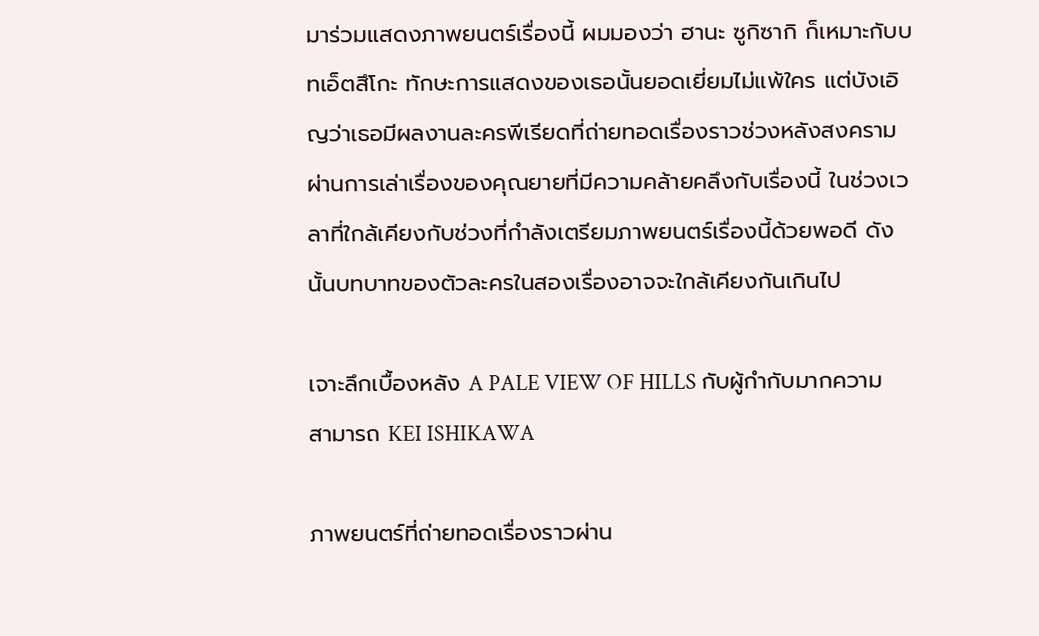มาร่วมแสดงภาพยนตร์เรื่องนี้ ผมมองว่า ฮานะ ซูกิซากิ ก็เหมาะกับบทเอ็ตสึโกะ ทักษะการแสดงของเธอนั้นยอดเยี่ยมไม่แพ้ใคร แต่บังเอิญว่าเธอมีผลงานละครพีเรียดที่ถ่ายทอดเรื่องราวช่วงหลังสงครามผ่านการเล่าเรื่องของคุณยายที่มีความคล้ายคลึงกับเรื่องนี้ ในช่วงเวลาที่ใกล้เคียงกับช่วงที่กำลังเตรียมภาพยนตร์เรื่องนี้ด้วยพอดี ดังนั้นบทบาทของตัวละครในสองเรื่องอาจจะใกล้เคียงกันเกินไป

เจาะลึกเบื้องหลัง A PALE VIEW OF HILLS กับผู้กำกับมากความสามารถ KEI ISHIKAWA

ภาพยนตร์ที่ถ่ายทอดเรื่องราวผ่าน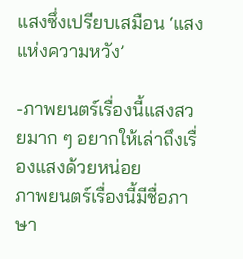แสงซึ่งเปรียบเสมือน ‘แสงแห่งความหวัง’

-ภาพยนตร์เรื่องนี้แสงสวยมาก ๆ อยากให้เล่าถึงเรื่องแสงด้วยหน่อย
ภาพยนตร์เรื่องนี้มีชื่อภาษา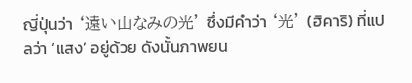ญี่ปุ่นว่า ‘遠い山なみの光’ ซึ่งมีคำว่า ‘光’ (ฮิคาริ) ที่แปลว่า ‘แสง’ อยู่ด้วย ดังนั้นภาพยน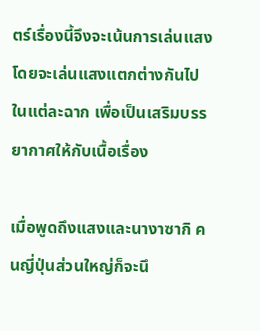ตร์เรื่องนี้จึงจะเน้นการเล่นแสง โดยจะเล่นแสงแตกต่างกันไปในแต่ละฉาก เพื่อเป็นเสริมบรรยากาศให้กับเนื้อเรื่อง

เมื่อพูดถึงแสงและนางาซากิ คนญี่ปุ่นส่วนใหญ่ก็จะนึ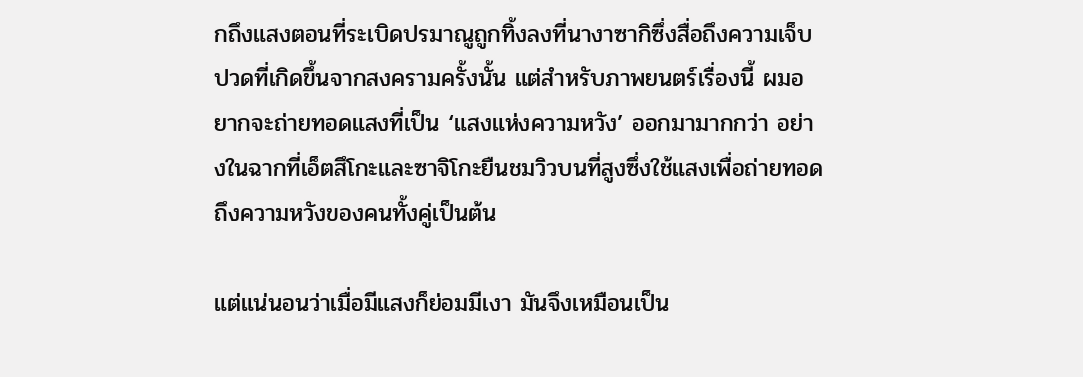กถึงแสงตอนที่ระเบิดปรมาณูถูกทิ้งลงที่นางาซากิซึ่งสื่อถึงความเจ็บปวดที่เกิดขึ้นจากสงครามครั้งนั้น แต่สำหรับภาพยนตร์เรื่องนี้ ผมอยากจะถ่ายทอดแสงที่เป็น ‘แสงแห่งความหวัง’ ออกมามากกว่า อย่างในฉากที่เอ็ตสึโกะและซาจิโกะยืนชมวิวบนที่สูงซึ่งใช้แสงเพื่อถ่ายทอดถึงความหวังของคนทั้งคู่เป็นต้น

แต่แน่นอนว่าเมื่อมีแสงก็ย่อมมีเงา มันจึงเหมือนเป็น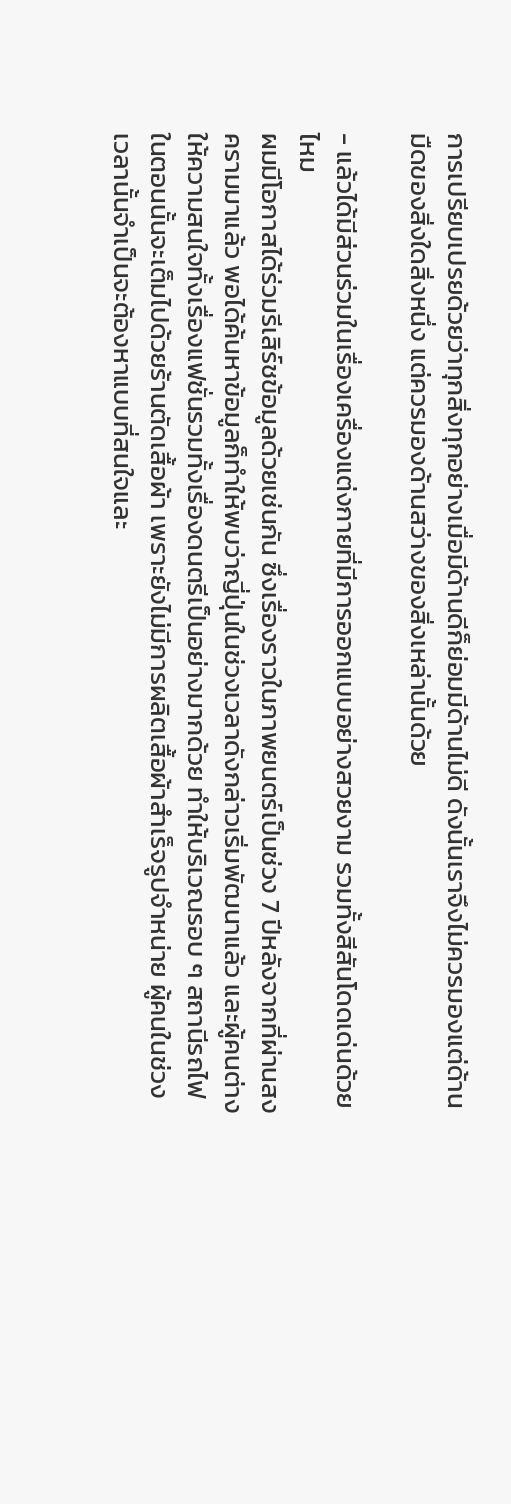การเปรียบเปรยด้วยว่าทุกสิ่งทุกอย่างเมื่อมีด้านดีก็ย่อมมีด้านไม่ดี ดังนั้นเราจึงไม่ควรมองแต่ด้านมืดของสิ่งใดสิ่งหนึ่ง แต่ควรมองด้านสว่างของสิ่งเหล่านั้นด้วย

- แล้วได้มีส่วนร่วมในเรื่องเครื่องแต่งกายที่มีการออกแบบอย่างสวยงาม รวมทั้งสีสันโดดเด่นด้วยไหม
ผมมีโอกาสได้ร่วมรีเสิร์ชข้อมูลด้วยเช่นกัน ซึ่งเรื่องราวในภาพยนตร์เป็นช่วง 7 ปีหลังจากที่ผ่านสงครามมาแล้ว พอได้ค้นหาข้อมูลก็ทำให้พบว่าญี่ปุ่นในช่วงเวลาดังกล่าวเริ่มพัฒนาแล้ว และผู้คนต่างให้ความสนใจทั้งเรื่องแฟชั่นรวมทั้งเรื่องดนตรีเป็นอย่างมากด้วย ทำให้บริเวณรอบ ๆ สถานีรถไฟในตอนนั้นจะเต็มไปด้วยร้านตัดเสื้อผ้า เพราะยังไม่มีการผลิตเสื้อผ้าสำเร็จรูปจำหน่าย ผู้คนในช่วงเวลานั้นจำเป็นจะต้องหาแบบที่สนใจและ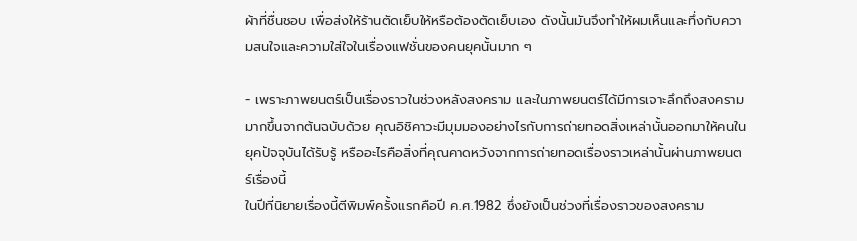ผ้าที่ชื่นชอบ เพื่อส่งให้ร้านตัดเย็บให้หรือต้องตัดเย็บเอง ดังนั้นมันจึงทำให้ผมเห็นและทึ่งกับความสนใจและความใส่ใจในเรื่องแฟชั่นของคนยุคนั้นมาก ๆ

- เพราะภาพยนตร์เป็นเรื่องราวในช่วงหลังสงคราม และในภาพยนตร์ได้มีการเจาะลึกถึงสงครามมากขึ้นจากต้นฉบับด้วย คุณอิชิคาวะมีมุมมองอย่างไรกับการถ่ายทอดสิ่งเหล่านั้นออกมาให้คนในยุคปัจจุบันได้รับรู้ หรืออะไรคือสิ่งที่คุณคาดหวังจากการถ่ายทอดเรื่องราวเหล่านั้นผ่านภาพยนตร์เรื่องนี้
ในปีที่นิยายเรื่องนี้ตีพิมพ์ครั้งแรกคือปี ค.ศ.1982 ซึ่งยังเป็นช่วงที่เรื่องราวของสงคราม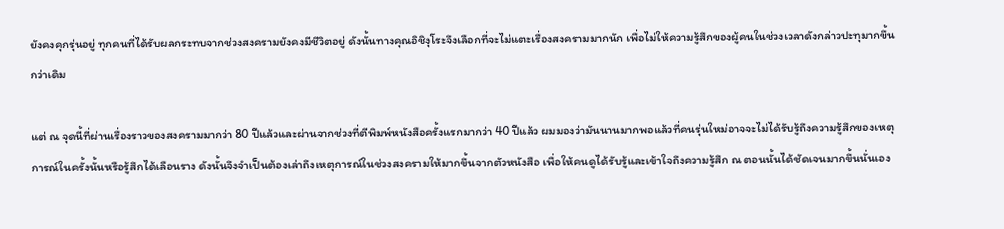ยังคงคุกรุ่นอยู่ ทุกคนที่ได้รับผลกระทบจากช่วงสงครามยังคงมีชีวิตอยู่ ดังนั้นทางคุณอิชิงุโระจึงเลือกที่จะไม่แตะเรื่องสงครามมากนัก เพื่อไม่ให้ความรู้สึกของผู้คนในช่วงเวลาดังกล่าวปะทุมากขึ้นกว่าเดิม

แต่ ณ จุดนี้ที่ผ่านเรื่องราวของสงครามมากว่า 80 ปีแล้วและผ่านจากช่วงที่ตีพิมพ์หนังสือครั้งแรกมากว่า 40 ปีแล้ว ผมมองว่ามันนานมากพอแล้วที่คนรุ่นใหม่อาจจะไม่ได้รับรู้ถึงความรู้สึกของเหตุการณ์ในครั้งนั้นหรือรู้สึกได้เลือนราง ดังนั้นจึงจำเป็นต้องเล่าถึงเหตุการณ์ในช่วงสงครามให้มากขึ้นจากตัวหนังสือ เพื่อให้คนดูได้รับรู้และเข้าใจถึงความรู้สึก ณ ตอนนั้นได้ชัดเจนมากขึ้นนั่นเอง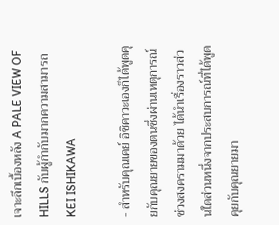เจาะลึกเบื้องหลัง A PALE VIEW OF HILLS กับผู้กำกับมากความสามารถ KEI ISHIKAWA

- สำหรับคุณเคย์ อิชิคาวะเองก็ได้พูดคุยกับคุณยายของตนซึ่งผ่านเหตุการณ์ช่วงสงครามมาด้วย ได้นำเรื่องราวส่วนใดส่วนหนึ่งจากประสบการณ์ที่ได้พูดคุยกับคุณยายมา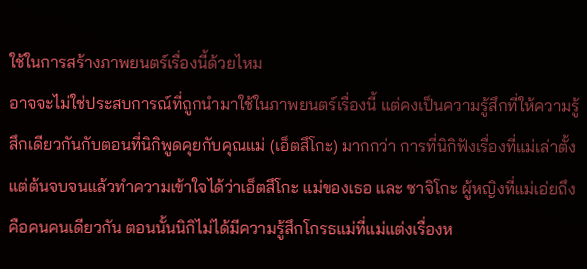ใช้ในการสร้างภาพยนตร์เรื่องนี้ด้วยไหม
อาจจะไม่ใช่ประสบการณ์ที่ถูกนำมาใช้ในภาพยนตร์เรื่องนี้ แต่คงเป็นความรู้สึกที่ให้ความรู้สึกเดียวกันกับตอนที่นิกิพูดคุยกับคุณแม่ (เอ็ตสึโกะ) มากกว่า การที่นิกิฟังเรื่องที่แม่เล่าตั้งแต่ต้นจบจนแล้วทำความเข้าใจได้ว่าเอ็ตสึโกะ แม่ของเธอ และ ซาจิโกะ ผู้หญิงที่แม่เอ่ยถึงคือคนคนเดียวกัน ตอนนั้นนิกิไม่ได้มีความรู้สึกโกรธแม่ที่แม่แต่งเรื่องห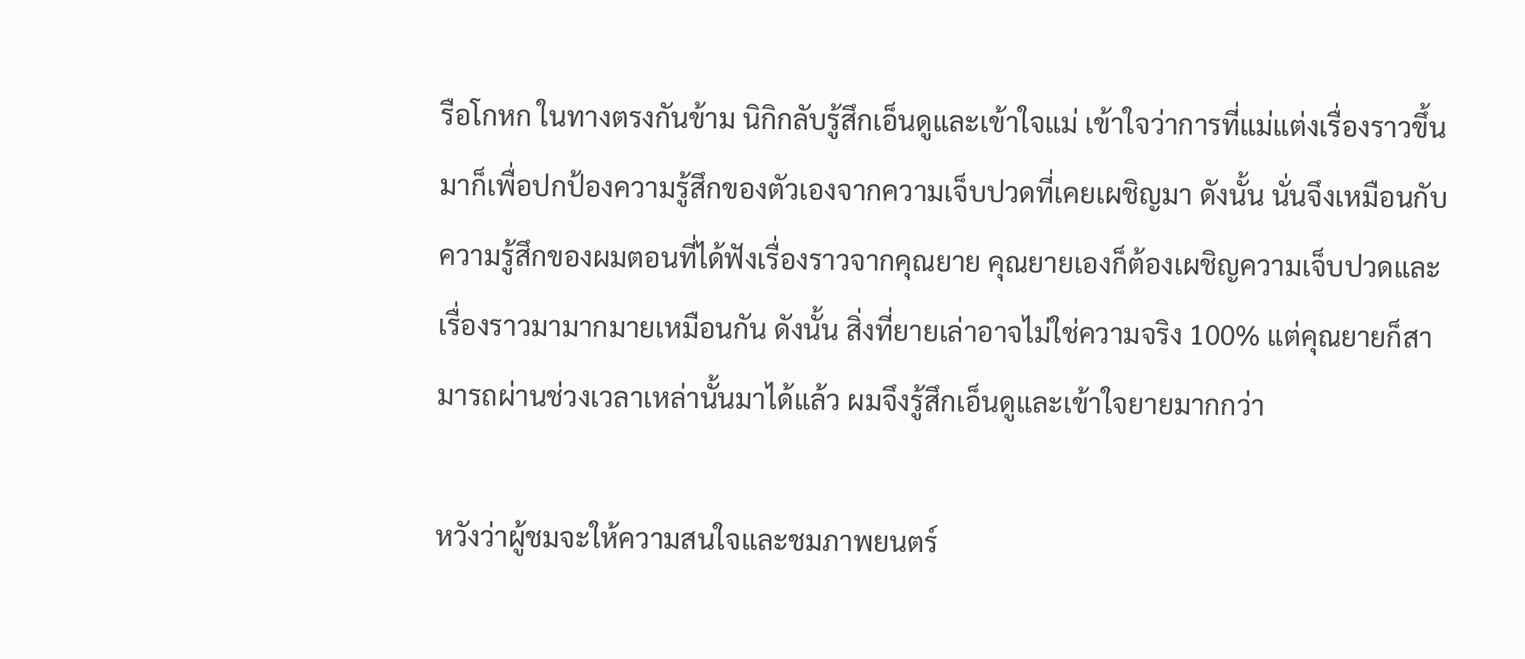รือโกหก ในทางตรงกันข้าม นิกิกลับรู้สึกเอ็นดูและเข้าใจแม่ เข้าใจว่าการที่แม่แต่งเรื่องราวขึ้นมาก็เพื่อปกป้องความรู้สึกของตัวเองจากความเจ็บปวดที่เคยเผชิญมา ดังนั้น นั่นจึงเหมือนกับความรู้สึกของผมตอนที่ได้ฟังเรื่องราวจากคุณยาย คุณยายเองก็ต้องเผชิญความเจ็บปวดและเรื่องราวมามากมายเหมือนกัน ดังนั้น สิ่งที่ยายเล่าอาจไม่ใช่ความจริง 100% แต่คุณยายก็สามารถผ่านช่วงเวลาเหล่านั้นมาได้แล้ว ผมจึงรู้สึกเอ็นดูและเข้าใจยายมากกว่า

หวังว่าผู้ชมจะให้ความสนใจและชมภาพยนตร์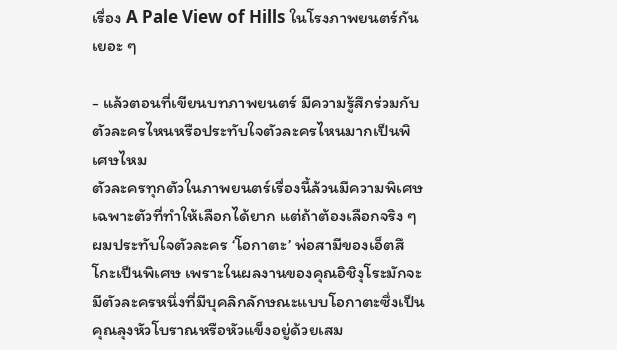เรื่อง A Pale View of Hills ในโรงภาพยนตร์กันเยอะ ๆ

- แล้วตอนที่เขียนบทภาพยนตร์ มีความรู้สึกร่วมกับตัวละครไหนหรือประทับใจตัวละครไหนมากเป็นพิเศษไหม
ตัวละครทุกตัวในภาพยนตร์เรื่องนี้ล้วนมีความพิเศษเฉพาะตัวที่ทำให้เลือกได้ยาก แต่ถ้าต้องเลือกจริง ๆ ผมประทับใจตัวละคร ‘โอกาตะ’ พ่อสามีของเอ็ตสึโกะเป็นพิเศษ เพราะในผลงานของคุณอิชิงุโระมักจะมีตัวละครหนึ่งที่มีบุคลิกลักษณะแบบโอกาตะซึ่งเป็นคุณลุงหัวโบราณหรือหัวแข็งอยู่ด้วยเสม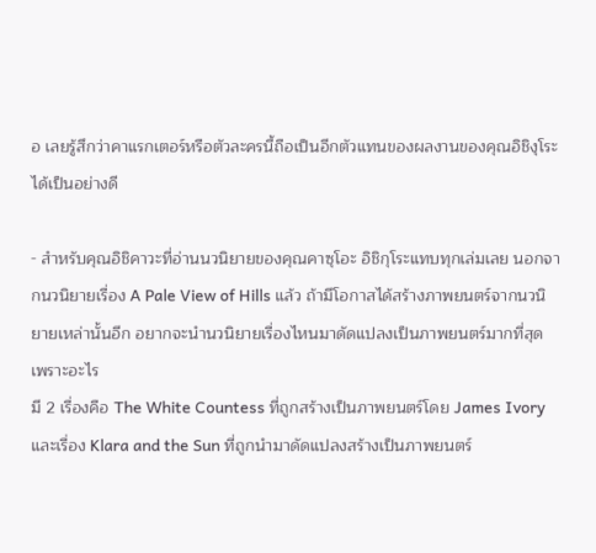อ เลยรู้สึกว่าคาแรกเตอร์หรือตัวละครนี้ถือเป็นอีกตัวแทนของผลงานของคุณอิชิงุโระได้เป็นอย่างดี

- สำหรับคุณอิชิคาวะที่อ่านนวนิยายของคุณคาซุโอะ อิชิกุโระแทบทุกเล่มเลย นอกจากนวนิยายเรื่อง A Pale View of Hills แล้ว ถ้ามีโอกาสได้สร้างภาพยนตร์จากนวนิยายเหล่านั้นอีก อยากจะนำนวนิยายเรื่องไหนมาดัดแปลงเป็นภาพยนตร์มากที่สุด เพราะอะไร
มี 2 เรื่องคือ The White Countess ที่ถูกสร้างเป็นภาพยนตร์โดย James Ivory และเรื่อง Klara and the Sun ที่ถูกนำมาดัดแปลงสร้างเป็นภาพยนตร์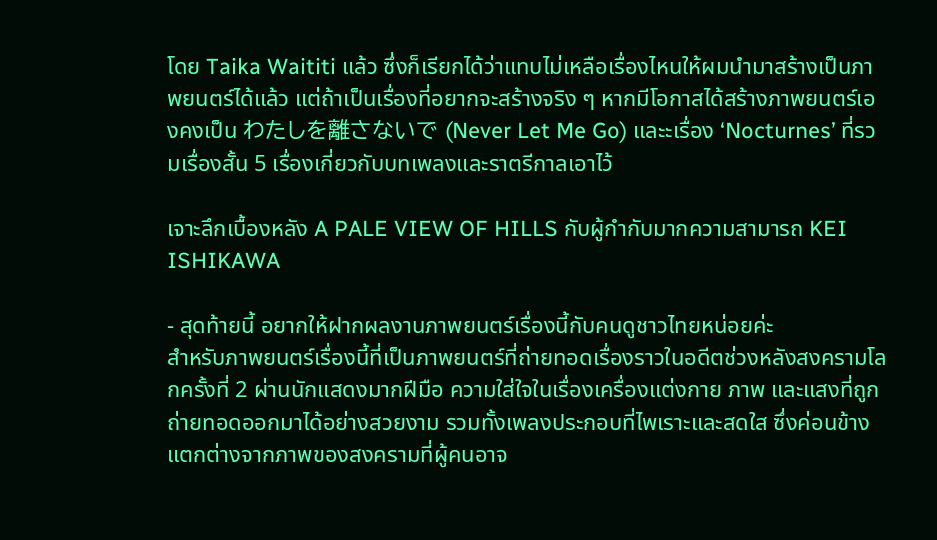โดย Taika Waititi แล้ว ซึ่งก็เรียกได้ว่าแทบไม่เหลือเรื่องไหนให้ผมนำมาสร้างเป็นภาพยนตร์ได้แล้ว แต่ถ้าเป็นเรื่องที่อยากจะสร้างจริง ๆ หากมีโอกาสได้สร้างภาพยนตร์เองคงเป็น わたしを離さないで (Never Let Me Go) และะเรื่อง ‘Nocturnes’ ที่รวมเรื่องสั้น 5 เรื่องเกี่ยวกับบทเพลงและราตรีกาลเอาไว้

เจาะลึกเบื้องหลัง A PALE VIEW OF HILLS กับผู้กำกับมากความสามารถ KEI ISHIKAWA

- สุดท้ายนี้ อยากให้ฝากผลงานภาพยนตร์เรื่องนี้กับคนดูชาวไทยหน่อยค่ะ
สำหรับภาพยนตร์เรื่องนี้ที่เป็นภาพยนตร์ที่ถ่ายทอดเรื่องราวในอดีตช่วงหลังสงครามโลกครั้งที่ 2 ผ่านนักแสดงมากฝีมือ ความใส่ใจในเรื่องเครื่องแต่งกาย ภาพ และแสงที่ถูกถ่ายทอดออกมาได้อย่างสวยงาม รวมทั้งเพลงประกอบที่ไพเราะและสดใส ซึ่งค่อนข้างแตกต่างจากภาพของสงครามที่ผู้คนอาจ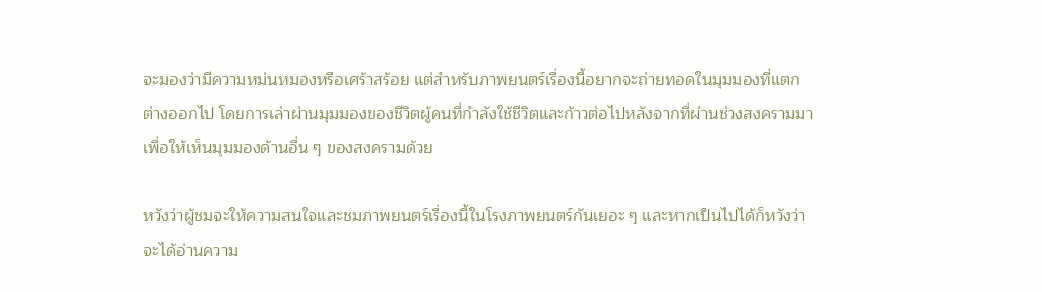จะมองว่ามีความหม่นหมองหรือเศร้าสร้อย แต่สำหรับภาพยนตร์เรื่องนี้อยากจะถ่ายทอดในมุมมองที่แตกต่างออกไป โดยการเล่าผ่านมุมมองของชีวิตผู้คนที่กำลังใช้ชีวิตและก้าวต่อไปหลังจากที่ผ่านช่วงสงครามมา เพื่อให้เห็นมุมมองด้านอื่น ๆ ของสงครามด้วย

หวังว่าผู้ชมจะให้ความสนใจและชมภาพยนตร์เรื่องนี้ในโรงภาพยนตร์กันเยอะ ๆ และหากเป็นไปได้ก็หวังว่าจะได้อ่านความ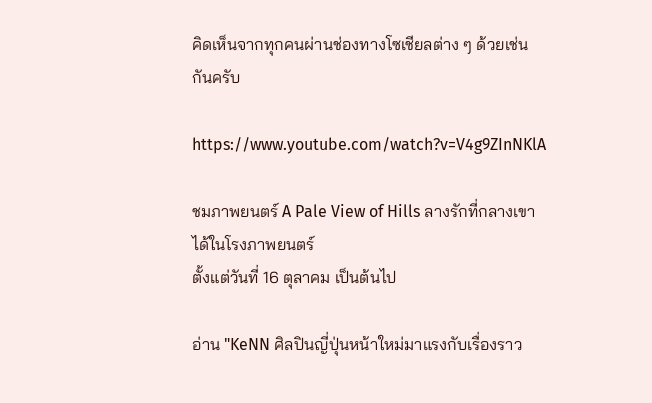คิดเห็นจากทุกคนผ่านช่องทางโซเชียลต่าง ๆ ด้วยเช่นกันครับ

https://www.youtube.com/watch?v=V4g9ZInNKlA

ชมภาพยนตร์ A Pale View of Hills ลางรักที่กลางเขา ได้ในโรงภาพยนตร์
ตั้งแต่วันที่ 16 ตุลาคม เป็นต้นไป

อ่าน "KeNN ศิลปินญี่ปุ่นหน้าใหม่มาแรงกับเรื่องราว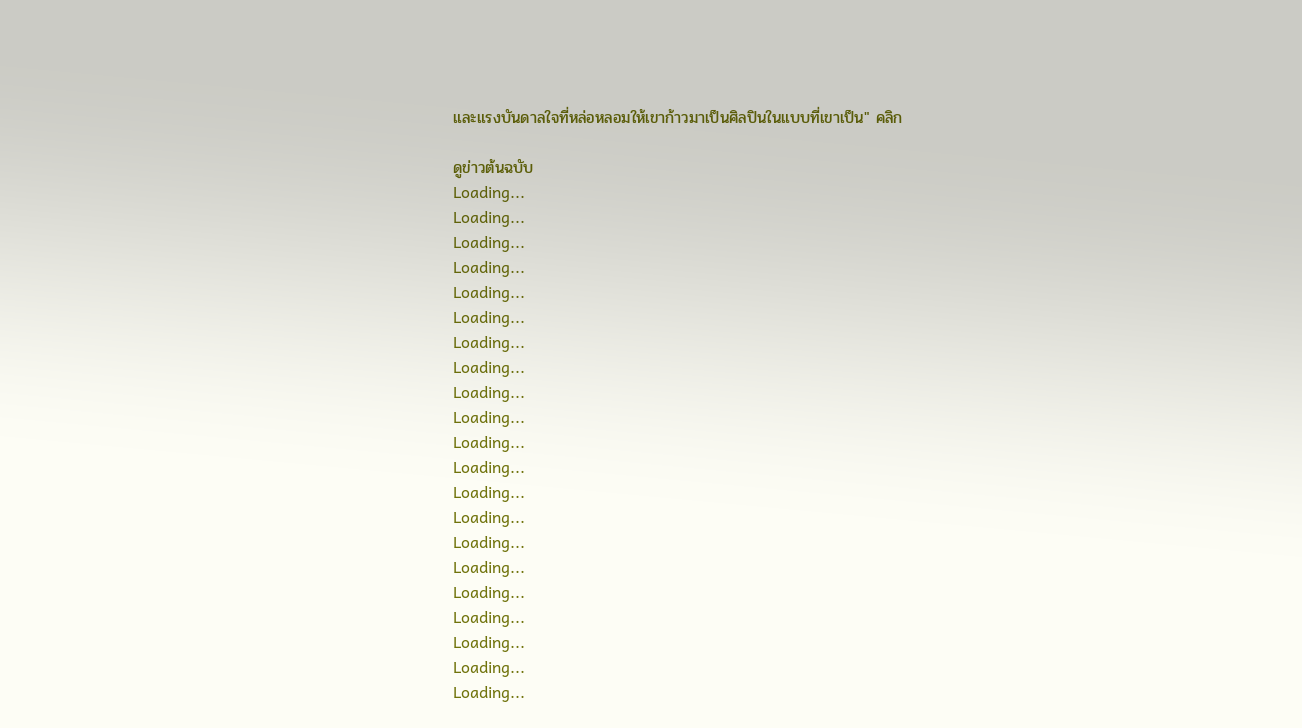และแรงบันดาลใจที่หล่อหลอมให้เขาก้าวมาเป็นศิลปินในแบบที่เขาเป็น" คลิก

ดูข่าวต้นฉบับ
Loading...
Loading...
Loading...
Loading...
Loading...
Loading...
Loading...
Loading...
Loading...
Loading...
Loading...
Loading...
Loading...
Loading...
Loading...
Loading...
Loading...
Loading...
Loading...
Loading...
Loading...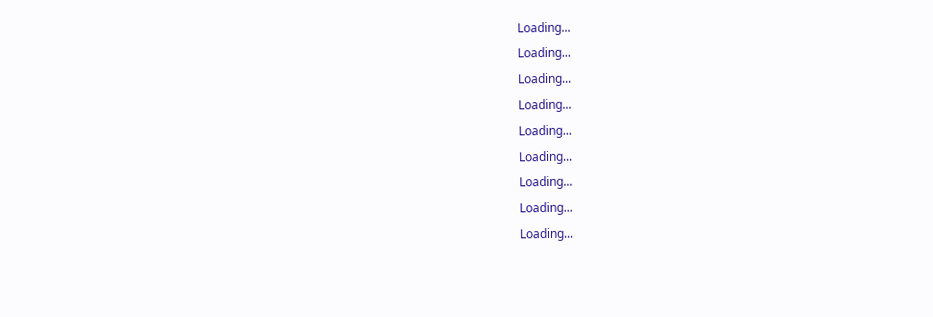Loading...
Loading...
Loading...
Loading...
Loading...
Loading...
Loading...
Loading...
Loading...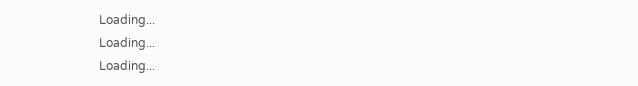Loading...
Loading...
Loading...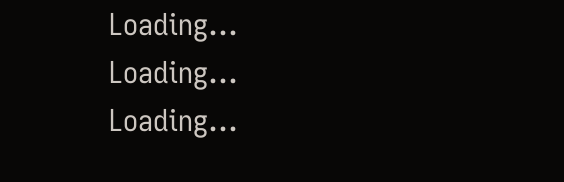Loading...
Loading...
Loading...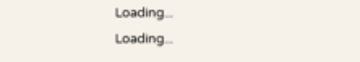Loading...
Loading...